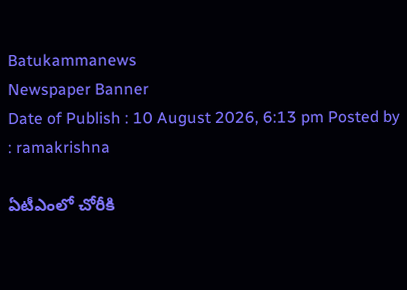Batukammanews
Newspaper Banner
Date of Publish : 10 August 2026, 6:13 pm Posted by : ramakrishna

ఏటీఎంలో చోరీకి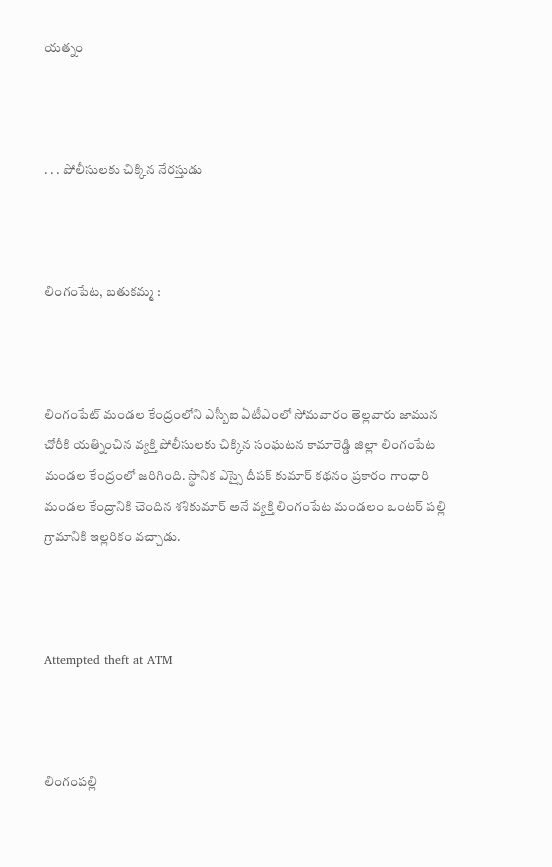యత్నం



. . . పోలీసులకు చిక్కిన నేరస్తుడు



లింగంపేట, బతుకమ్మ :



లింగంపేట్ మండల కేంద్రంలోని ఎస్బీఐ ఏటీఎంలో సోమవారం తెల్లవారు జామున చోరీకి యత్నించిన వ్యక్తి పోలీసులకు చిక్కిన సంఘటన కామారెడ్డి జిల్లా లింగంపేట మండల కేంద్రంలో జరిగింది. స్థానిక ఎస్సై దీపక్ కుమార్ కథనం ప్రకారం గాంధారి మండల కేంద్రానికి చెందిన శశికుమార్ అనే వ్యక్తి లింగంపేట మండలం ఒంటర్ పల్లి గ్రామానికి ఇల్లరికం వచ్చాడు.



Attempted theft at ATM



లింగంపల్లి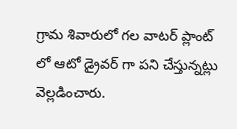గ్రామ శివారులో గల వాటర్ ప్లాంట్ లో ఆటో డ్రైవర్ గా పని చేస్తున్నట్లు వెల్లడించారు.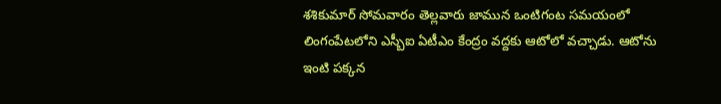శశికుమార్ సోమవారం తెల్లవారు జామున ఒంటిగంట సమయంలో లింగంపేటలోని ఎస్బీఐ ఏటీఎం కేంద్రం వద్దకు ఆటోలో వచ్చాడు. ఆటోను ఇంటి పక్కన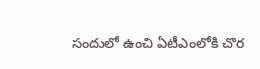సందులో ఉంచి ఏటీఎంలోకి చొర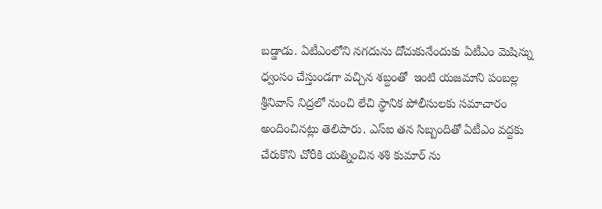బడ్డాడు. ఏటీఎంలోని నగదును దోచుకునేందుకు ఏటీఎం మెషిన్ను ధ్వంసం చేస్తుండగా వచ్చిన శబ్దంతో  ఇంటి యజమాని పంబల్ల శ్రీనివాస్ నిద్రలో నుంచి లేచి స్థానిక పోలీసులకు సమాచారం అందించినట్లు తెలిపారు. ఎస్ఐ తన సిబ్బందితో ఏటీఎం వద్దకు చేరుకొని చోరీకి యత్నించిన శశి కుమార్ ను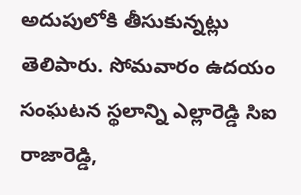అదుపులోకి తీసుకున్నట్లు తెలిపారు. సోమవారం ఉదయం సంఘటన స్థలాన్ని ఎల్లారెడ్డి సిఐ రాజారెడ్డి,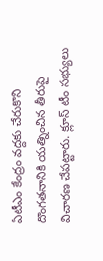ఏటీఎం కేంద్రం వద్దకు చేరుకొని దొంగతనానికి యత్నించిన తీరుపై విచారణ చేపట్టారు. క్లూస్ టీం సభ్యులు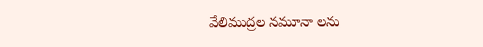వేలిముద్రల నమూనా లను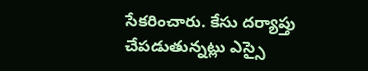సేకరించారు. కేసు దర్యాప్తు చేపడుతున్నట్లు ఎస్సై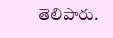తెలిపారు.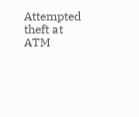Attempted theft at ATM